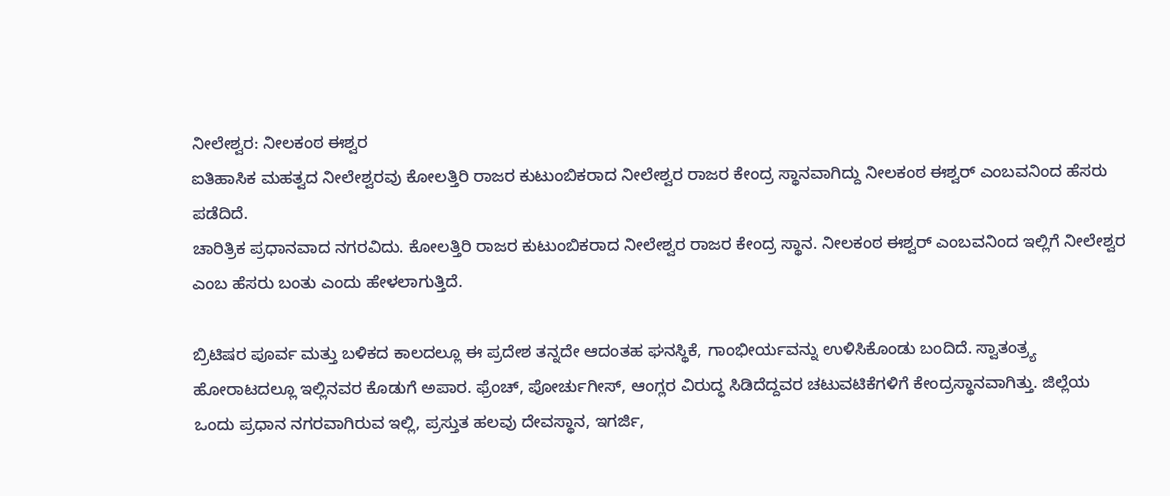ನೀಲೇಶ್ವರ: ನೀಲಕಂಠ ಈಶ್ವರ
ಐತಿಹಾಸಿಕ ಮಹತ್ವದ ನೀಲೇಶ್ವರವು ಕೋಲತ್ತಿರಿ ರಾಜರ ಕುಟುಂಬಿಕರಾದ ನೀಲೇಶ್ವರ ರಾಜರ ಕೇಂದ್ರ ಸ್ಥಾನವಾಗಿದ್ದು ನೀಲಕಂಠ ಈಶ್ವರ್ ಎಂಬವನಿಂದ ಹೆಸರು ಪಡೆದಿದೆ.
ಚಾರಿತ್ರಿಕ ಪ್ರಧಾನವಾದ ನಗರವಿದು. ಕೋಲತ್ತಿರಿ ರಾಜರ ಕುಟುಂಬಿಕರಾದ ನೀಲೇಶ್ವರ ರಾಜರ ಕೇಂದ್ರ ಸ್ಥಾನ. ನೀಲಕಂಠ ಈಶ್ವರ್ ಎಂಬವನಿಂದ ಇಲ್ಲಿಗೆ ನೀಲೇಶ್ವರ ಎಂಬ ಹೆಸರು ಬಂತು ಎಂದು ಹೇಳಲಾಗುತ್ತಿದೆ.

ಬ್ರಿಟಿಷರ ಪೂರ್ವ ಮತ್ತು ಬಳಿಕದ ಕಾಲದಲ್ಲೂ ಈ ಪ್ರದೇಶ ತನ್ನದೇ ಆದಂತಹ ಘನಸ್ಥಿಕೆ, ಗಾಂಭೀರ್ಯವನ್ನು ಉಳಿಸಿಕೊಂಡು ಬಂದಿದೆ. ಸ್ವಾತಂತ್ರ್ಯ ಹೋರಾಟದಲ್ಲೂ ಇಲ್ಲಿನವರ ಕೊಡುಗೆ ಅಪಾರ. ಫ್ರೆಂಚ್, ಪೋರ್ಚುಗೀಸ್, ಆಂಗ್ಲರ ವಿರುದ್ಧ ಸಿಡಿದೆದ್ದವರ ಚಟುವಟಿಕೆಗಳಿಗೆ ಕೇಂದ್ರಸ್ಥಾನವಾಗಿತ್ತು. ಜಿಲ್ಲೆಯ ಒಂದು ಪ್ರಧಾನ ನಗರವಾಗಿರುವ ಇಲ್ಲಿ, ಪ್ರಸ್ತುತ ಹಲವು ದೇವಸ್ಥಾನ, ಇಗರ್ಜಿ,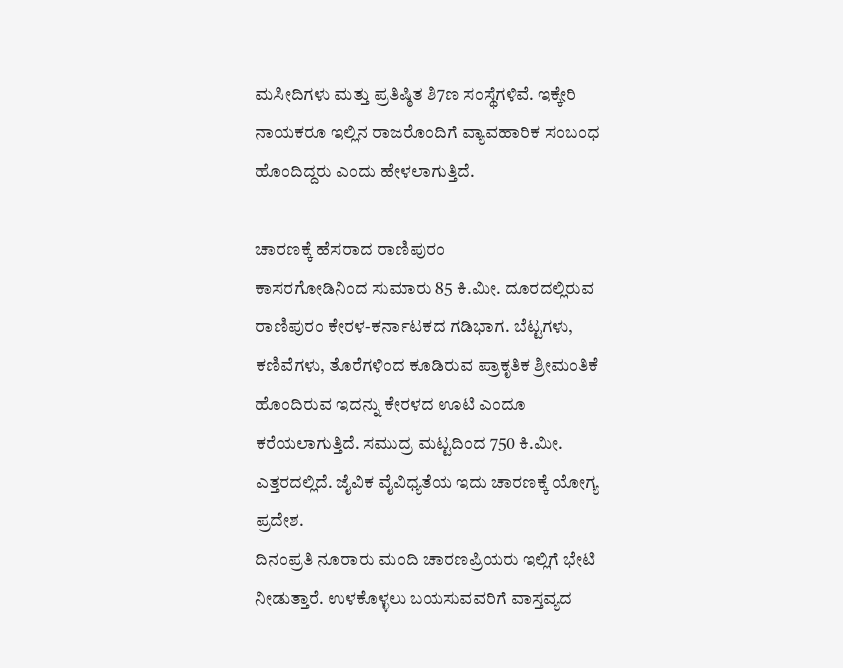ಮಸೀದಿಗಳು ಮತ್ತು ಪ್ರತಿಷ್ಠಿತ ಶಿ7ಣ ಸಂಸ್ಥೆಗಳಿವೆ. ಇಕ್ಕೇರಿ ನಾಯಕರೂ ಇಲ್ಲಿನ ರಾಜರೊಂದಿಗೆ ವ್ಯಾವಹಾರಿಕ ಸಂಬಂಧ ಹೊಂದಿದ್ದರು ಎಂದು ಹೇಳಲಾಗುತ್ತಿದೆ.

ಚಾರಣಕ್ಕೆ ಹೆಸರಾದ ರಾಣಿಪುರಂ
ಕಾಸರಗೋಡಿನಿಂದ ಸುಮಾರು 85 ಕಿ.ಮೀ. ದೂರದಲ್ಲಿರುವ ರಾಣಿಪುರಂ ಕೇರಳ-ಕರ್ನಾಟಕದ ಗಡಿಭಾಗ. ಬೆಟ್ಟಗಳು, ಕಣಿವೆಗಳು, ತೊರೆಗಳಿಂದ ಕೂಡಿರುವ ಪ್ರಾಕೃತಿಕ ಶ್ರೀಮಂತಿಕೆ ಹೊಂದಿರುವ ಇದನ್ನು ಕೇರಳದ ಊಟಿ ಎಂದೂ ಕರೆಯಲಾಗುತ್ತಿದೆ. ಸಮುದ್ರ ಮಟ್ಟದಿಂದ 750 ಕಿ.ಮೀ. ಎತ್ತರದಲ್ಲಿದೆ. ಜೈವಿಕ ವೈವಿಧ್ಯತೆಯ ಇದು ಚಾರಣಕ್ಕೆ ಯೋಗ್ಯ ಪ್ರದೇಶ.
ದಿನಂಪ್ರತಿ ನೂರಾರು ಮಂದಿ ಚಾರಣಪ್ರಿಯರು ಇಲ್ಲಿಗೆ ಭೇಟಿ ನೀಡುತ್ತಾರೆ. ಉಳಕೊಳ್ಳಲು ಬಯಸುವವರಿಗೆ ವಾಸ್ತವ್ಯದ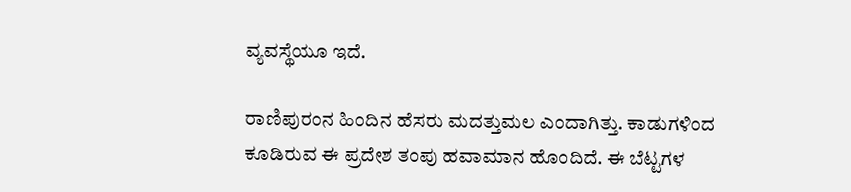ವ್ಯವಸ್ಥೆಯೂ ಇದೆ.

ರಾಣಿಪುರಂನ ಹಿಂದಿನ ಹೆಸರು ಮದತ್ತುಮಲ ಎಂದಾಗಿತ್ತು. ಕಾಡುಗಳಿಂದ ಕೂಡಿರುವ ಈ ಪ್ರದೇಶ ತಂಪು ಹವಾಮಾನ ಹೊಂದಿದೆ. ಈ ಬೆಟ್ಟಗಳ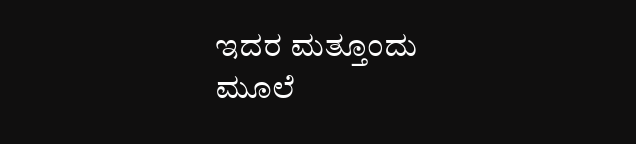ಇದರ ಮತ್ತೂಂದು ಮೂಲೆ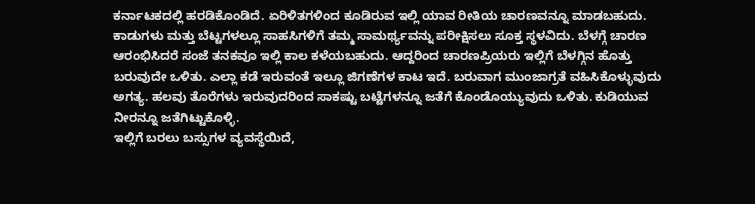ಕರ್ನಾಟಕದಲ್ಲಿ ಹರಡಿಕೊಂಡಿದೆ. ಏರಿಳಿತಗಳಿಂದ ಕೂಡಿರುವ ಇಲ್ಲಿ ಯಾವ ರೀತಿಯ ಚಾರಣವನ್ನೂ ಮಾಡಬಹುದು.
ಕಾಡುಗಳು ಮತ್ತು ಬೆಟ್ಟಗಳಲ್ಲೂ ಸಾಹಸಿಗಳಿಗೆ ತಮ್ಮ ಸಾಮರ್ಥ್ಯವನ್ನು ಪರೀಕ್ಷಿಸಲು ಸೂಕ್ತ ಸ್ಥಳವಿದು. ಬೆಳಗ್ಗೆ ಚಾರಣ ಆರಂಭಿಸಿದರೆ ಸಂಜೆ ತನಕವೂ ಇಲ್ಲಿ ಕಾಲ ಕಳೆಯಬಹುದು. ಆದ್ದರಿಂದ ಚಾರಣಪ್ರಿಯರು ಇಲ್ಲಿಗೆ ಬೆಳಗ್ಗಿನ ಹೊತ್ತು ಬರುವುದೇ ಒಳಿತು. ಎಲ್ಲಾ ಕಡೆ ಇರುವಂತೆ ಇಲ್ಲೂ ಜಿಗಣೆಗಳ ಕಾಟ ಇದೆ. ಬರುವಾಗ ಮುಂಜಾಗ್ರತೆ ವಹಿಸಿಕೊಳ್ಳುವುದು ಅಗತ್ಯ. ಹಲವು ತೊರೆಗಳು ಇರುವುದರಿಂದ ಸಾಕಷ್ಟು ಬಟ್ಟೆಗಳನ್ನೂ ಜತೆಗೆ ಕೊಂಡೊಯ್ಯುವುದು ಒಳಿತು. ಕುಡಿಯುವ ನೀರನ್ನೂ ಜತೆಗಿಟ್ಟುಕೊಳ್ಳಿ.
ಇಲ್ಲಿಗೆ ಬರಲು ಬಸ್ಸುಗಳ ವ್ಯವಸ್ಥೆಯಿದೆ,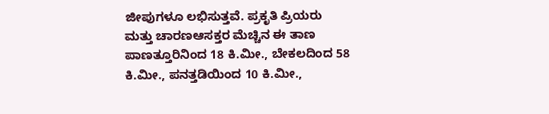ಜೀಪುಗಳೂ ಲಭಿಸುತ್ತವೆ. ಪ್ರಕೃತಿ ಪ್ರಿಯರು ಮತ್ತು ಚಾರಣಆಸಕ್ತರ ಮೆಚ್ಚಿನ ಈ ತಾಣ ಪಾಣತ್ತೂರಿನಿಂದ 18 ಕಿ.ಮೀ., ಬೇಕಲದಿಂದ 58 ಕಿ.ಮೀ., ಪನತ್ತಡಿಯಿಂದ 10 ಕಿ.ಮೀ.,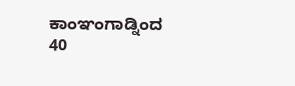ಕಾಂಞಂಗಾಡ್ನಿಂದ 40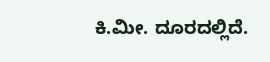ಕಿ.ಮೀ. ದೂರದಲ್ಲಿದೆ.